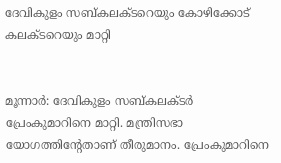ദേവികുളം സബ്കലക്ടറെയും കോഴിക്കോട് കലക്ടറെയും മാറ്റി


മൂന്നാര്‍: ദേവികുളം സബ്കലക്ടര്‍ പ്രേംകുമാറിനെ മാറ്റി. മന്ത്രിസഭാ യോഗത്തിന്റേതാണ് തീരുമാനം. പ്രേംകുമാറിനെ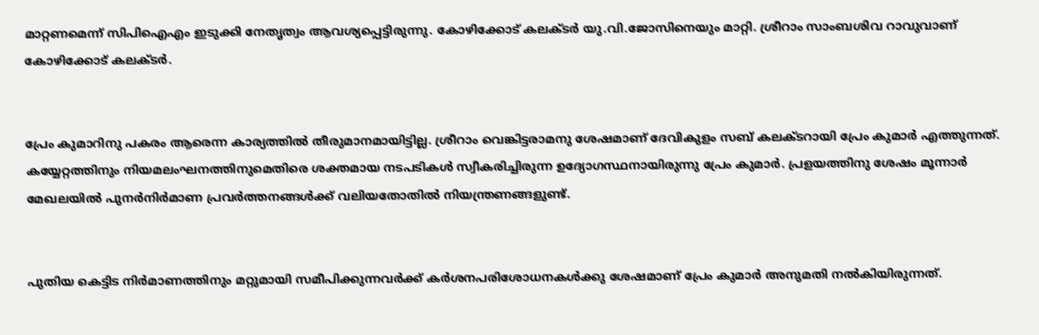മാറ്റണമെന്ന് സിപിഐഎം ഇടുക്കി നേതൃത്വം ആവശ്യപ്പെട്ടിരുന്നു. കോഴിക്കോട് കലക്ടര്‍ യു.വി.ജോസിനെയും മാറ്റി. ശ്രീറാം സാംബശിവ റാവുവാണ് കോഴിക്കോട് കലക്ടര്‍.


പ്രേം കുമാറിനു പകരം ആരെന്ന കാര്യത്തില്‍ തീരുമാനമായിട്ടില്ല. ശ്രീറാം വെങ്കിട്ടരാമനു ശേഷമാണ് ദേവികുളം സബ് കലക്ടറായി പ്രേം കുമാര്‍ എത്തുന്നത്. കയ്യേറ്റത്തിനും നിയമലംഘനത്തിനുമെതിരെ ശക്തമായ നടപടികള്‍ സ്വീകരിച്ചിരുന്ന ഉദ്യോഗസ്ഥനായിരുന്നു പ്രേം കുമാര്‍. പ്രളയത്തിനു ശേഷം മൂന്നാര്‍ മേഖലയില്‍ പുനര്‍നിര്‍മാണ പ്രവര്‍ത്തനങ്ങള്‍ക്ക് വലിയതോതില്‍ നിയന്ത്രണങ്ങളുണ്ട്.


പുതിയ കെട്ടിട നിര്‍മാണത്തിനും മറ്റുമായി സമീപിക്കുന്നവര്‍ക്ക് കര്‍ശനപരിശോധനകള്‍ക്കു ശേഷമാണ് പ്രേം കുമാര്‍ അനുമതി നല്‍കിയിരുന്നത്.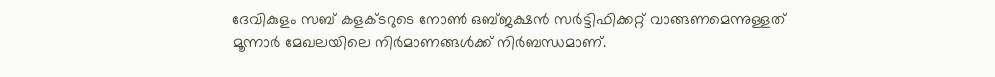ദേവികുളം സബ് കളക്ടറുടെ നോണ്‍ ഒബ്ജക്ഷന്‍ സര്‍ട്ടിഫിക്കറ്റ് വാങ്ങണമെന്നുള്ളത് മൂന്നാര്‍ മേഖലയിലെ നിര്‍മാണങ്ങള്‍ക്ക് നിര്‍ബന്ധമാണ്.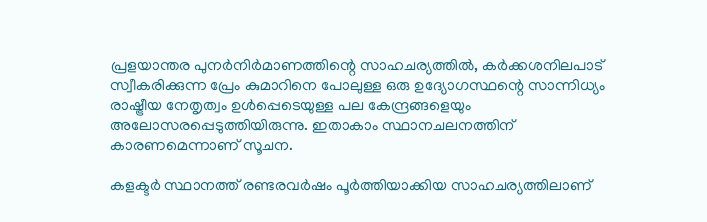പ്രളയാന്തര പുനര്‍നിര്‍മാണത്തിന്റെ സാഹചര്യത്തില്‍, കര്‍ക്കശനിലപാട് സ്വീകരിക്കുന്ന പ്രേം കുമാറിനെ പോലുള്ള ഒരു ഉദ്യോഗസ്ഥന്റെ സാന്നിധ്യം രാഷ്ട്രീയ നേതൃത്വം ഉള്‍പ്പെടെയുള്ള പല കേന്ദ്രങ്ങളെയും അലോസരപ്പെടുത്തിയിരുന്നു. ഇതാകാം സ്ഥാനചലനത്തിന് കാരണമെന്നാണ് സൂചന.

കളക്ടര്‍ സ്ഥാനത്ത് രണ്ടരവര്‍ഷം പൂര്‍ത്തിയാക്കിയ സാഹചര്യത്തിലാണ്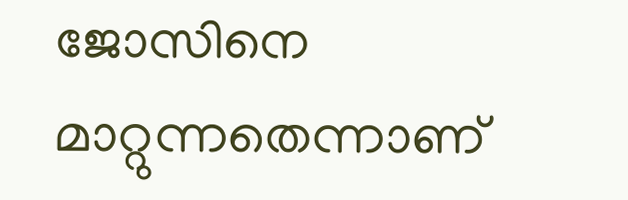ജോസിനെ മാറ്റുന്നതെന്നാണ്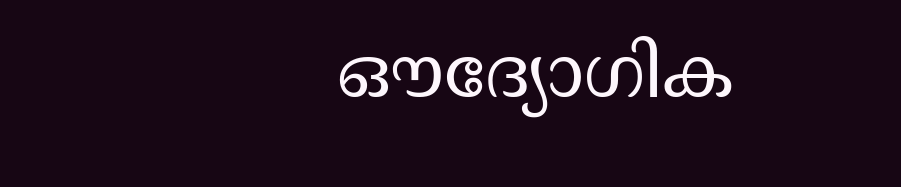ഔദ്യോഗിക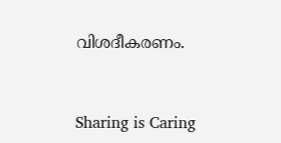വിശദീകരണം.



Sharing is Caring